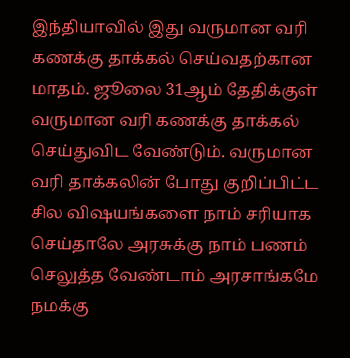இந்தியாவில் இது வருமான வரி கணக்கு தாக்கல் செய்வதற்கான மாதம். ஜூலை 31ஆம் தேதிக்குள் வருமான வரி கணக்கு தாக்கல் செய்துவிட வேண்டும். வருமான வரி தாக்கலின் போது குறிப்பிட்ட சில விஷயங்களை நாம் சரியாக செய்தாலே அரசுக்கு நாம் பணம் செலுத்த வேண்டாம் அரசாங்கமே நமக்கு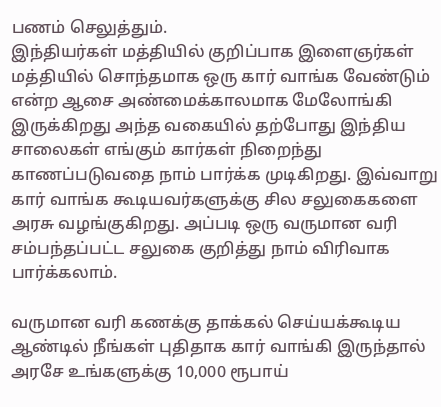பணம் செலுத்தும்.
இந்தியர்கள் மத்தியில் குறிப்பாக இளைஞர்கள் மத்தியில் சொந்தமாக ஒரு கார் வாங்க வேண்டும் என்ற ஆசை அண்மைக்காலமாக மேலோங்கி இருக்கிறது அந்த வகையில் தற்போது இந்திய சாலைகள் எங்கும் கார்கள் நிறைந்து காணப்படுவதை நாம் பார்க்க முடிகிறது. இவ்வாறு கார் வாங்க கூடியவர்களுக்கு சில சலுகைகளை அரசு வழங்குகிறது. அப்படி ஒரு வருமான வரி சம்பந்தப்பட்ட சலுகை குறித்து நாம் விரிவாக பார்க்கலாம்.

வருமான வரி கணக்கு தாக்கல் செய்யக்கூடிய ஆண்டில் நீங்கள் புதிதாக கார் வாங்கி இருந்தால் அரசே உங்களுக்கு 10,000 ரூபாய்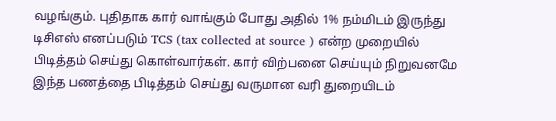வழங்கும். புதிதாக கார் வாங்கும் போது அதில் 1% நம்மிடம் இருந்து டிசிஎஸ் எனப்படும் TCS (tax collected at source ) என்ற முறையில் பிடித்தம் செய்து கொள்வார்கள். கார் விற்பனை செய்யும் நிறுவனமே இந்த பணத்தை பிடித்தம் செய்து வருமான வரி துறையிடம்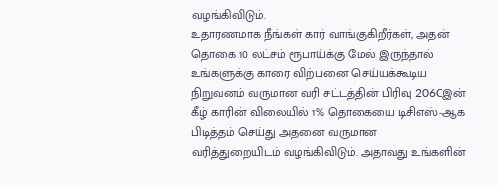வழங்கிவிடும்.
உதாரணமாக நீங்கள் கார் வாங்குகிறீர்கள், அதன் தொகை 10 லட்சம் ரூபாய்க்கு மேல் இருந்தால் உங்களுக்கு காரை விற்பனை செய்யக்கூடிய நிறுவனம் வருமான வரி சட்டத்தின் பிரிவு 206Cஇன் கீழ் காரின் விலையில் 1% தொகையை டிசிஎஸ்-ஆக பிடித்தம் செய்து அதனை வருமான வரித்துறையிடம் வழங்கிவிடும். அதாவது உங்களின்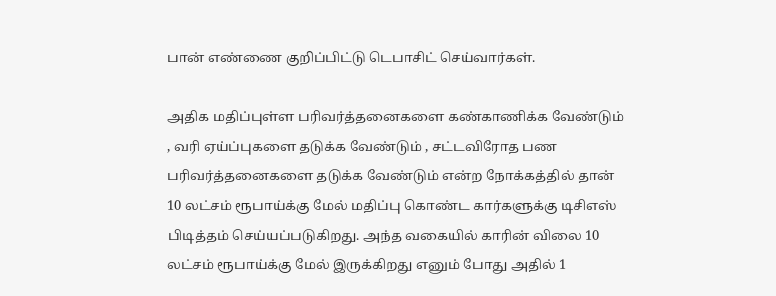பான் எண்ணை குறிப்பிட்டு டெபாசிட் செய்வார்கள்.

அதிக மதிப்புள்ள பரிவர்த்தனைகளை கண்காணிக்க வேண்டும் , வரி ஏய்ப்புகளை தடுக்க வேண்டும் , சட்டவிரோத பண பரிவர்த்தனைகளை தடுக்க வேண்டும் என்ற நோக்கத்தில் தான் 10 லட்சம் ரூபாய்க்கு மேல் மதிப்பு கொண்ட கார்களுக்கு டிசிஎஸ் பிடித்தம் செய்யப்படுகிறது. அந்த வகையில் காரின் விலை 10 லட்சம் ரூபாய்க்கு மேல் இருக்கிறது எனும் போது அதில் 1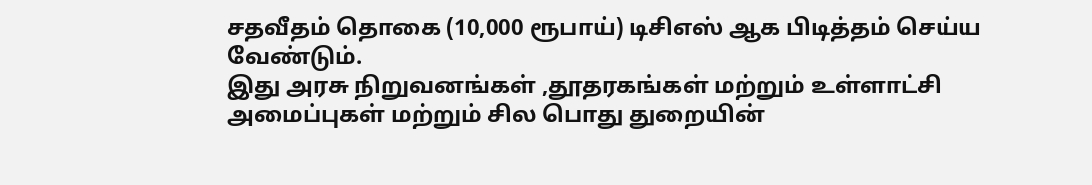சதவீதம் தொகை (10,000 ரூபாய்) டிசிஎஸ் ஆக பிடித்தம் செய்ய வேண்டும்.
இது அரசு நிறுவனங்கள் ,தூதரகங்கள் மற்றும் உள்ளாட்சி அமைப்புகள் மற்றும் சில பொது துறையின்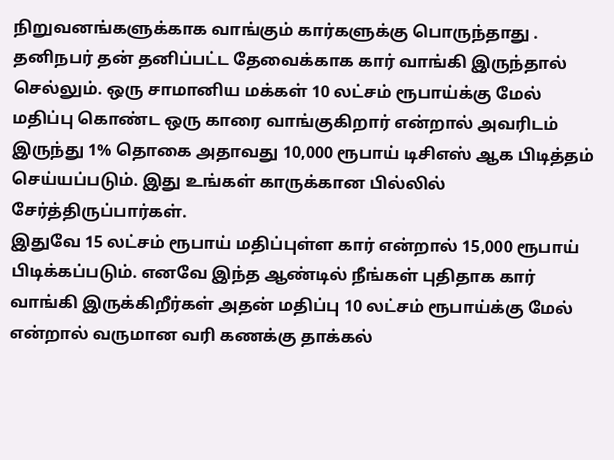நிறுவனங்களுக்காக வாங்கும் கார்களுக்கு பொருந்தாது . தனிநபர் தன் தனிப்பட்ட தேவைக்காக கார் வாங்கி இருந்தால் செல்லும். ஒரு சாமானிய மக்கள் 10 லட்சம் ரூபாய்க்கு மேல் மதிப்பு கொண்ட ஒரு காரை வாங்குகிறார் என்றால் அவரிடம் இருந்து 1% தொகை அதாவது 10,000 ரூபாய் டிசிஎஸ் ஆக பிடித்தம் செய்யப்படும். இது உங்கள் காருக்கான பில்லில் சேர்த்திருப்பார்கள்.
இதுவே 15 லட்சம் ரூபாய் மதிப்புள்ள கார் என்றால் 15,000 ரூபாய் பிடிக்கப்படும். எனவே இந்த ஆண்டில் நீங்கள் புதிதாக கார் வாங்கி இருக்கிறீர்கள் அதன் மதிப்பு 10 லட்சம் ரூபாய்க்கு மேல் என்றால் வருமான வரி கணக்கு தாக்கல்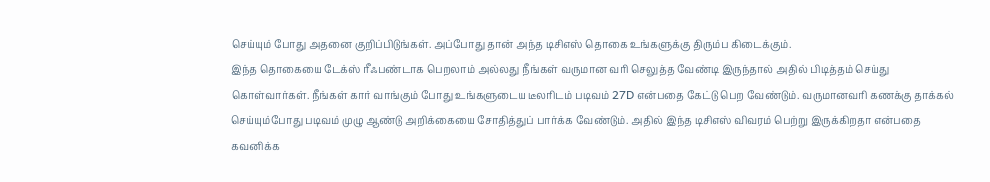செய்யும் போது அதனை குறிப்பிடுங்கள். அப்போது தான் அந்த டிசிஎஸ் தொகை உங்களுக்கு திரும்ப கிடைக்கும்.
இந்த தொகையை டேக்ஸ் ரீஃபண்டாக பெறலாம் அல்லது நீங்கள் வருமான வரி செலுத்த வேண்டி இருந்தால் அதில் பிடித்தம் செய்து கொள்வார்கள். நீங்கள் கார் வாங்கும் போது உங்களுடைய டீலரிடம் படிவம் 27D என்பதை கேட்டு பெற வேண்டும். வருமானவரி கணக்கு தாக்கல் செய்யும்போது படிவம் முழு ஆண்டு அறிக்கையை சோதித்துப் பார்க்க வேண்டும். அதில் இந்த டிசிஎஸ் விவரம் பெற்று இருக்கிறதா என்பதை கவனிக்க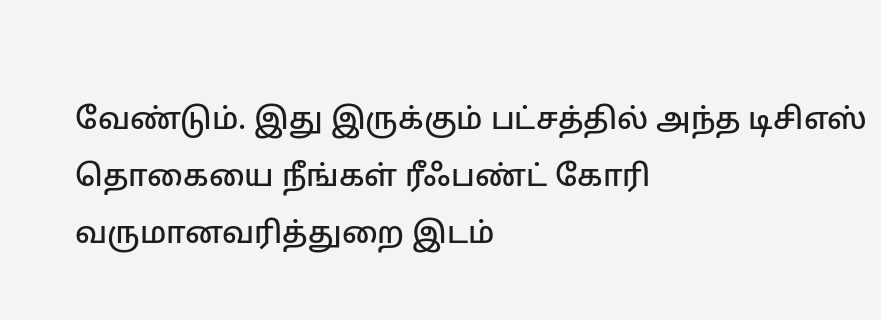வேண்டும். இது இருக்கும் பட்சத்தில் அந்த டிசிஎஸ் தொகையை நீங்கள் ரீஃபண்ட் கோரி வருமானவரித்துறை இடம்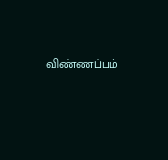விண்ணப்பம்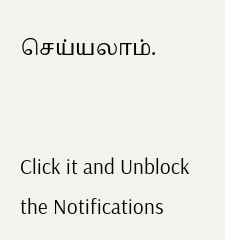செய்யலாம்.


Click it and Unblock the Notifications